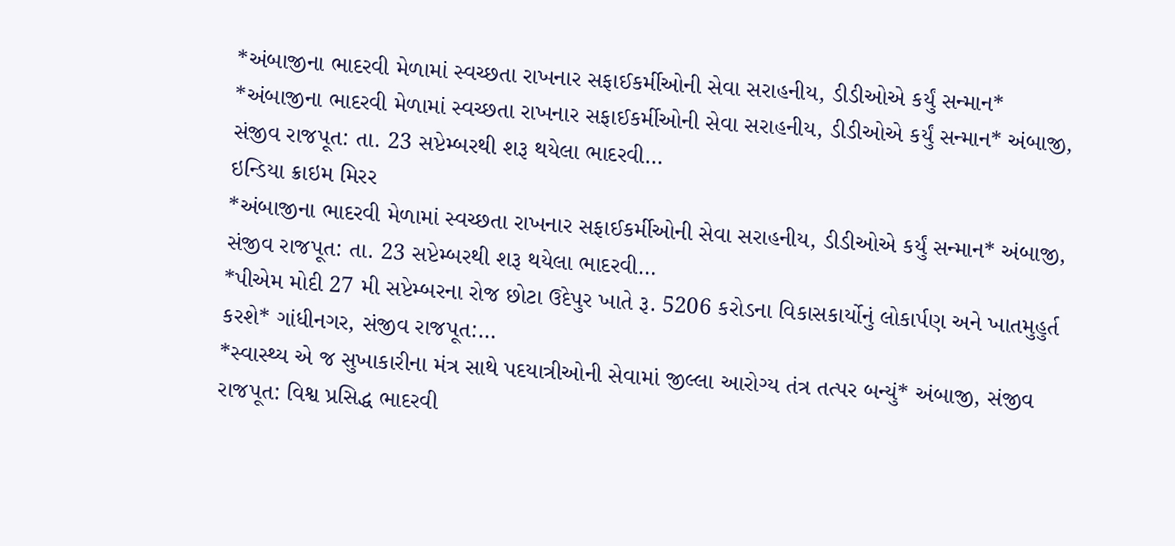*અંબાજીના ભાદરવી મેળામાં સ્વચ્છતા રાખનાર સફાઈકર્મીઓની સેવા સરાહનીય, ડીડીઓએ કર્યું સન્માન*
*અંબાજીના ભાદરવી મેળામાં સ્વચ્છતા રાખનાર સફાઈકર્મીઓની સેવા સરાહનીય, ડીડીઓએ કર્યું સન્માન* અંબાજી, સંજીવ રાજપૂત: તા. 23 સપ્ટેમ્બરથી શરૂ થયેલા ભાદરવી…
ઇન્ડિયા ક્રાઇમ મિરર
*અંબાજીના ભાદરવી મેળામાં સ્વચ્છતા રાખનાર સફાઈકર્મીઓની સેવા સરાહનીય, ડીડીઓએ કર્યું સન્માન* અંબાજી, સંજીવ રાજપૂત: તા. 23 સપ્ટેમ્બરથી શરૂ થયેલા ભાદરવી…
*પીએમ મોદી 27 મી સપ્ટેમ્બરના રોજ છોટા ઉદેપુર ખાતે રૂ. 5206 કરોડના વિકાસકાર્યોનું લોકાર્પણ અને ખાતમુહુર્ત કરશે* ગાંધીનગર, સંજીવ રાજપૂત:…
*સ્વાસ્થ્ય એ જ સુખાકારીના મંત્ર સાથે પદયાત્રીઓની સેવામાં જીલ્લા આરોગ્ય તંત્ર તત્પર બન્યું* અંબાજી, સંજીવ રાજપૂત: વિશ્વ પ્રસિદ્ધ ભાદરવી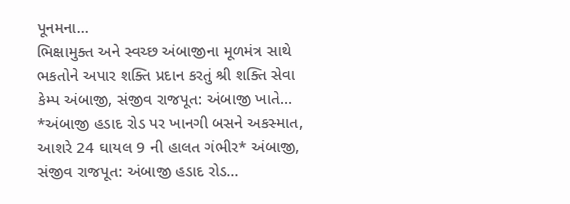પૂનમના…
ભિક્ષામુક્ત અને સ્વચ્છ અંબાજીના મૂળમંત્ર સાથે ભકતોને અપાર શક્તિ પ્રદાન કરતું શ્રી શક્તિ સેવા કેમ્પ અંબાજી, સંજીવ રાજપૂત: અંબાજી ખાતે…
*અંબાજી હડાદ રોડ પર ખાનગી બસને અકસ્માત, આશરે 24 ઘાયલ 9 ની હાલત ગંભીર* અંબાજી, સંજીવ રાજપૂત: અંબાજી હડાદ રોડ…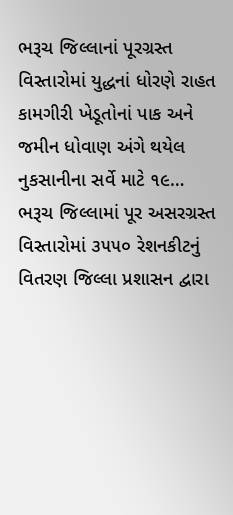ભરૂચ જિલ્લાનાં પૂરગ્રસ્ત વિસ્તારોમાં યુદ્ધનાં ધોરણે રાહત કામગીરી ખેડૂતોનાં પાક અને જમીન ધોવાણ અંગે થયેલ નુકસાનીના સર્વે માટે ૧૯…
ભરૂચ જિલ્લામાં પૂર અસરગ્રસ્ત વિસ્તારોમાં ૩૫૫૦ રેશનકીટનું વિતરણ જિલ્લા પ્રશાસન દ્વારા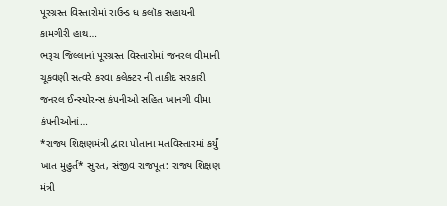પૂરગ્રસ્ત વિસ્તારોમાં રાઉન્ડ ધ કલૉક સહાયની કામગીરી હાથ…
ભરૂચ જિલ્લાનાં પૂરગ્રસ્ત વિસ્તારોમાં જનરલ વીમાની ચૂકવણી સત્વરે કરવા કલેક્ટર ની તાકીદ સરકારી જનરલ ઈન્સ્યોરન્સ કંપનીઓ સહિત ખાનગી વીમા કંપનીઓનાં…
*રાજ્ય શિક્ષણમંત્રી દ્વારા પોતાના મતવિસ્તારમાં કર્યું ખાત મુહુર્ત* સુરત, સંજીવ રાજપૂત: રાજ્ય શિક્ષણ મંત્રી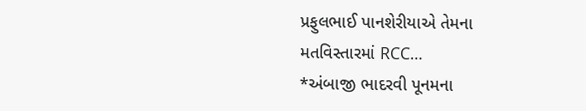પ્રફુલભાઈ પાનશેરીયાએ તેમના મતવિસ્તારમાં RCC…
*અંબાજી ભાદરવી પૂનમના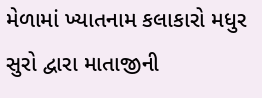મેળામાં ખ્યાતનામ કલાકારો મધુર સુરો દ્વારા માતાજીની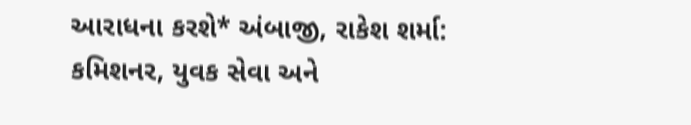આરાધના કરશે* અંબાજી, રાકેશ શર્મા: કમિશનર, યુવક સેવા અને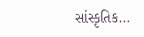સાંસ્કૃતિક…